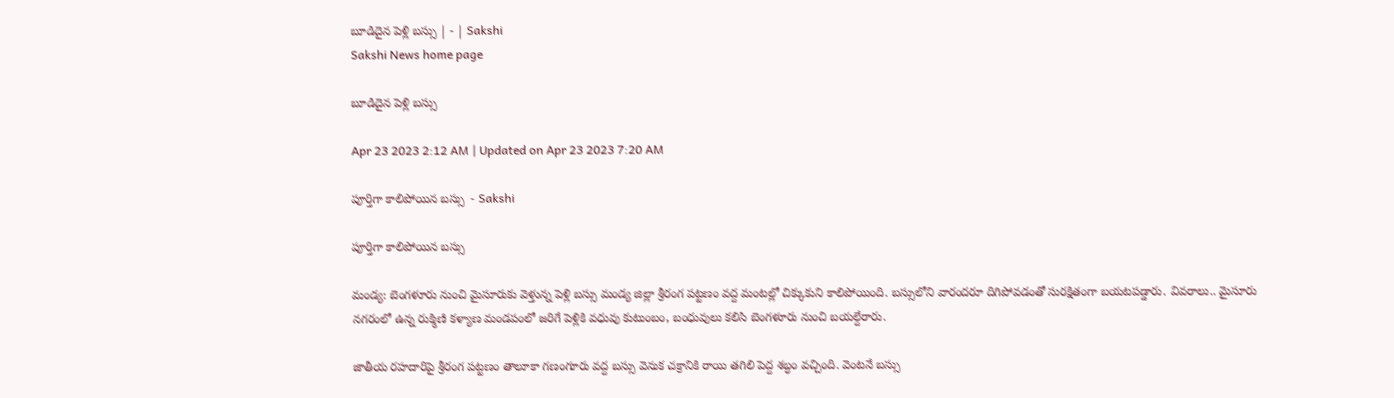బూడిదైన పెళ్లి బస్సు | - | Sakshi
Sakshi News home page

బూడిదైన పెళ్లి బస్సు

Apr 23 2023 2:12 AM | Updated on Apr 23 2023 7:20 AM

పూర్తిగా కాలిపోయిన బస్సు  - Sakshi

పూర్తిగా కాలిపోయిన బస్సు

మండ్య: బెంగళూరు నుంచి మైసూరుకు వెళ్తున్న పెళ్లి బస్సు మండ్య జిల్లా శ్రీరంగ పట్టణం వద్ద మంటల్లో చిక్కుకుని కాలిపోయింది. బస్సులోని వారందరూ దిగిపోవడంతో సురక్షితంగా బయటపడ్డారు. వివరాలు.. మైసూరు నగరంలో ఉన్న రుక్మిణి కళ్యాణ మండపంలో జరిగే పెళ్లికి వధువు కుటుంబం, బంధువులు కలిసి బెంగళూరు నుంచి బయల్దేరారు.

జాతీయ రహదారిపై శ్రీరంగ పట్టణం తాలూకా గణంగూరు వద్ద బస్సు వెనుక చక్రానికి రాయి తగిలి పెద్ద శబ్ధం వచ్చింది. వెంటనే బస్సు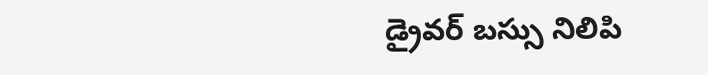డ్రైవర్‌ బస్సు నిలిపి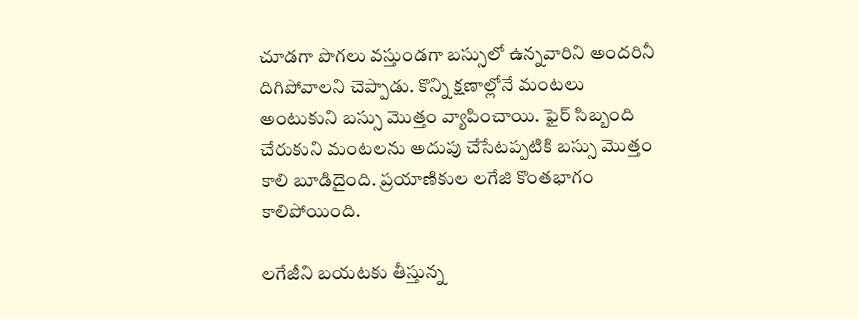చూడగా పొగలు వస్తుండగా బస్సులో ఉన్నవారిని అందరినీ దిగిపోవాలని చెప్పాడు. కొన్ని క్షణాల్లోనే మంటలు అంటుకుని బస్సు మొత్తం వ్యాపించాయి. ఫైర్‌ సిబ్బంది చేరుకుని మంటలను అదుపు చేసేటప్పటికి బస్సు మొత్తం కాలి బూడిదైంది. ప్రయాణికుల లగేజి కొంతభాగం కాలిపోయింది.

లగేజీని బయటకు తీస్తున్న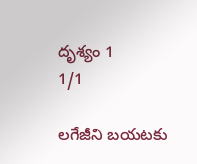దృశ్యం 1
1/1

లగేజీని బయటకు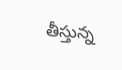తీస్తున్న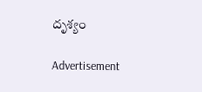దృశ్యం

Advertisement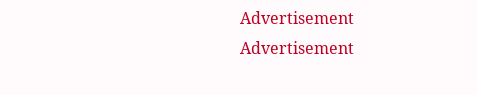Advertisement
Advertisement